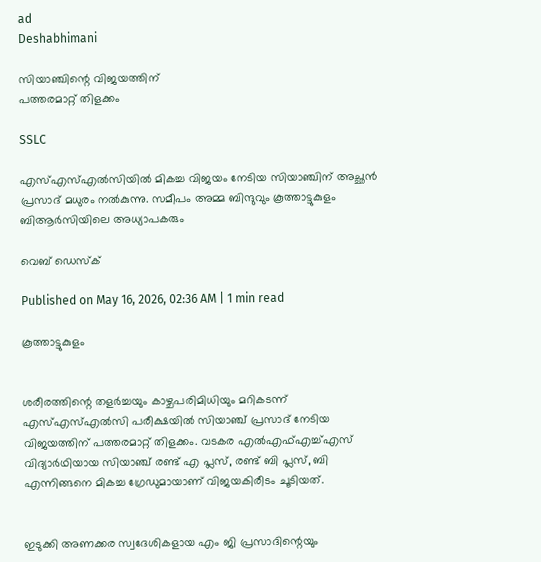ad
Deshabhimani

സിയാഞ്ചിന്റെ വിജയത്തിന്
പത്തരമാറ്റ് തിളക്കം

SSLC

എസ്‌എസ്‌എൽസിയിൽ മികച്ച വിജയം നേടിയ സിയാഞ്ചിന്‌ അച്ഛൻ പ്രസാദ്‌ മധുരം നൽകുന്നു. സമീപം അമ്മ ബിന്ദുവും കൂത്താട്ടുകുളം ബിആർസിയിലെ അധ്യാപകരും

വെബ് ഡെസ്ക്

Published on May 16, 2026, 02:36 AM | 1 min read

കൂത്താട്ടുകുളം


ശരീരത്തിന്റെ തളർച്ചയും കാഴ്ചപരിമിധിയും മറികടന്ന് എസ്എസ്എല്‍സി പരീക്ഷയിൽ സിയാഞ്ച് പ്രസാദ് നേടിയ വിജയത്തിന് പത്തരമാറ്റ് തിളക്കം. വടകര എൽഎഫ്എച്ച്എസ് വിദ്യാർഥിയായ സിയാഞ്ച് രണ്ട് എ പ്ലസ്, രണ്ട് ബി പ്ലസ്, ബി എന്നിങ്ങനെ മികച്ച ഗ്രേഡുമായാണ് വിജയകിരീടം ചൂടിയത്.


ഇടുക്കി അണക്കര സ്വദേശികളായ എം ജി പ്രസാദിന്റെയും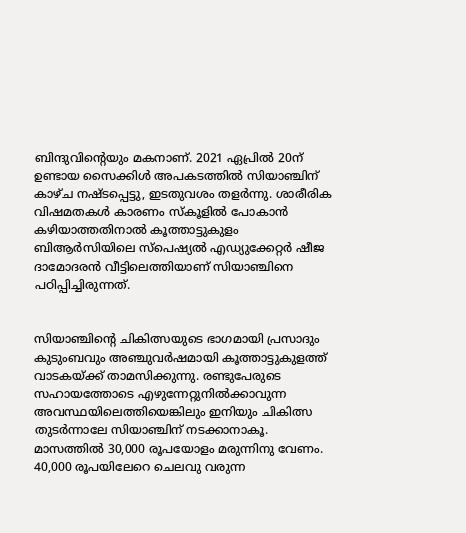ബിന്ദുവിന്റെയും മകനാണ്. 2021 ഏപ്രിൽ 20ന് ഉണ്ടായ സൈക്കിൾ അപകടത്തിൽ സിയാഞ്ചിന് കാഴ്ച നഷ്ടപ്പെട്ടു, ഇടതുവശം തളർന്നു. ശാരീരിക വിഷമതകൾ കാരണം സ്കൂളിൽ പോകാന്‍ കഴിയാത്തതിനാല്‍ കൂത്താട്ടുകുളം ബിആർസിയിലെ സ്പെഷ്യൽ എഡ്യുക്കേറ്റർ ഷീജ ദാമോദരന്‍ വീട്ടിലെത്തിയാണ് സിയാഞ്ചിനെ പഠിപ്പിച്ചിരുന്നത്.


സിയാഞ്ചിന്റെ ചികിത്സയുടെ ഭാഗമായി പ്രസാദും കുടുംബവും അഞ്ചുവർഷമായി കൂത്താട്ടുകുളത്ത് വാടകയ്ക്ക് താമസിക്കുന്നു. രണ്ടുപേരുടെ സഹായത്തോടെ എഴുന്നേറ്റുനിൽക്കാവുന്ന അവസ്ഥയിലെത്തിയെങ്കിലും ഇനിയും ചികിത്സ തുടർന്നാലേ സിയാഞ്ചിന് നടക്കാനാകൂ. മാസത്തിൽ 30,000 രൂപയോളം മരുന്നിനു വേണം. 40,000 രൂപയിലേറെ ചെലവു വരുന്ന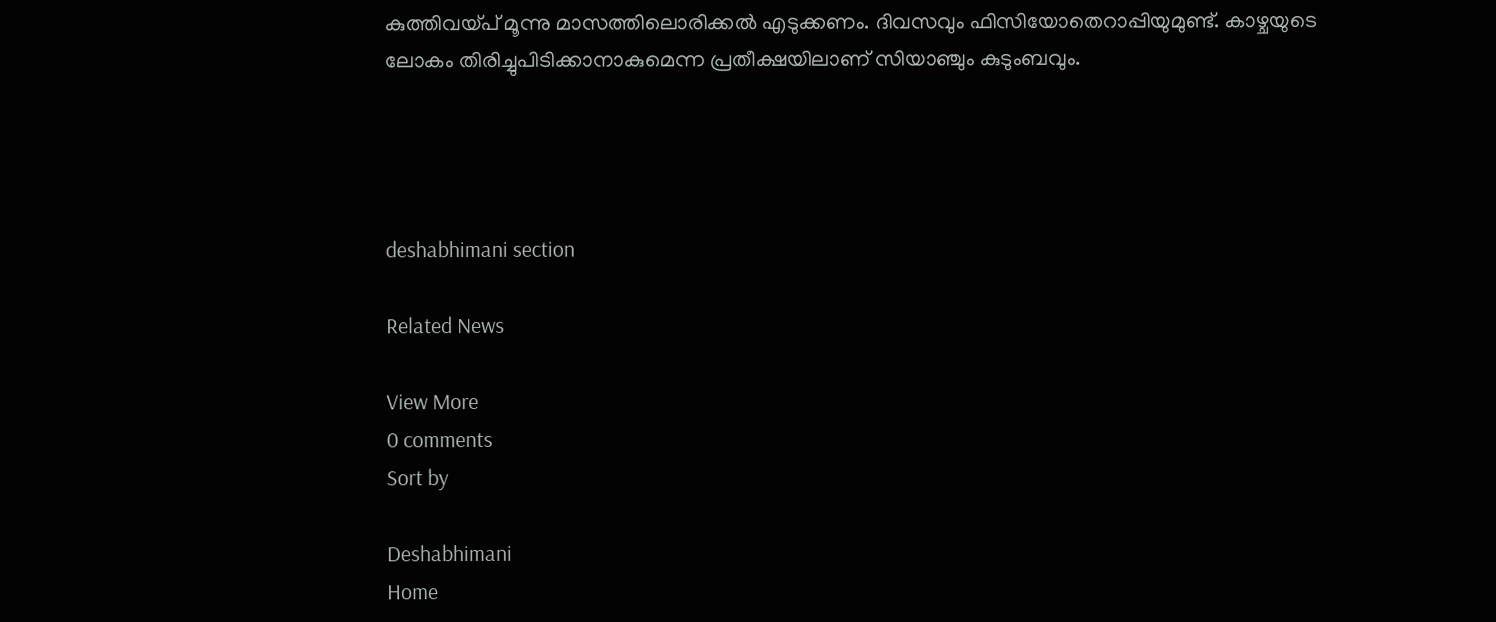കുത്തിവയ്പ് മൂന്നു മാസത്തിലൊരിക്കൽ എടുക്കണം. ദിവസവും ഫിസിയോതെറാപ്പിയുമുണ്ട്. കാഴ്ചയുടെ ലോകം തിരിച്ചുപിടിക്കാനാകുമെന്ന പ്രതീക്ഷയിലാണ് സിയാഞ്ചും കുടുംബവും.




deshabhimani section

Related News

View More
0 comments
Sort by

Deshabhimani
Home